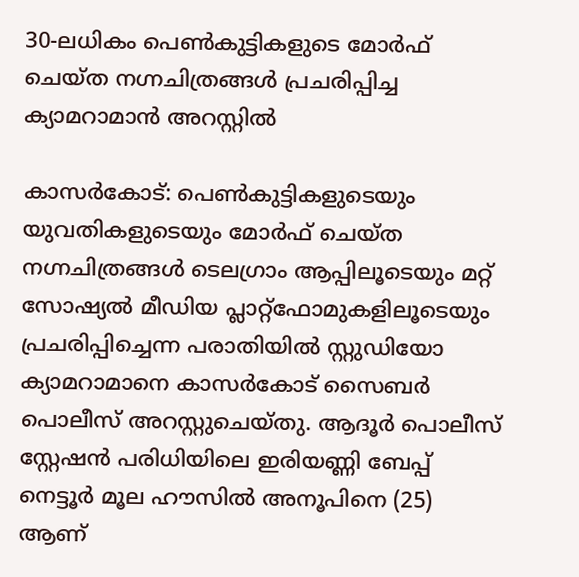30-ലധികം പെൺകുട്ടികളുടെ മോർഫ് ചെയ്ത നഗ്നചിത്രങ്ങൾ പ്രചരിപ്പിച്ച ക്യാമറാമാൻ അറസ്റ്റിൽ

കാസർകോട്: പെൺകുട്ടികളുടെയും യുവതികളുടെയും മോർഫ് ചെയ്ത നഗ്നചിത്രങ്ങൾ ടെലഗ്രാം ആപ്പിലൂടെയും മറ്റ് സോഷ്യൽ മീഡിയ പ്ലാറ്റ്ഫോമുകളിലൂടെയും പ്രചരിപ്പിച്ചെന്ന പരാതിയിൽ സ്റ്റുഡിയോ ക്യാമറാമാനെ കാസർകോട് സൈബർ പൊലീസ് അറസ്റ്റുചെയ്തു. ആദൂർ പൊലീസ് സ്റ്റേഷൻ പരിധിയിലെ ഇരിയണ്ണി ബേപ്പ് നെട്ടൂർ മൂല ഹൗസിൽ അനൂപിനെ (25) ആണ്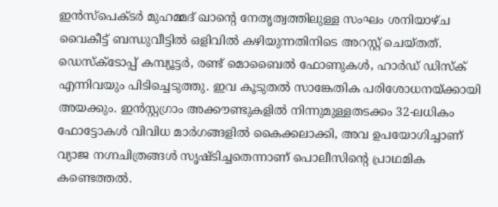ഇൻസ്പെക്ടർ മുഹമ്മദ് ഖാന്റെ നേതൃത്വത്തിലുള്ള സംഘം ശനിയാഴ്ച വൈകീട്ട് ബന്ധുവീട്ടിൽ ഒളിവിൽ കഴിയുന്നതിനിടെ അറസ്റ്റ് ചെയ്തത്.
ഡെസ്ക്ടോപ്പ് കമ്പ്യൂട്ടർ, രണ്ട് മൊബൈൽ ഫോണുകൾ, ഹാർഡ് ഡിസ്ക് എന്നിവയും പിടിച്ചെടുത്തു. ഇവ കൂടുതൽ സാങ്കേതിക പരിശോധനയ്ക്കായി അയക്കും. ഇൻസ്റ്റഗ്രാം അക്കൗണ്ടുകളിൽ നിന്നുമുള്ളതടക്കം 32-ലധികം ഫോട്ടോകൾ വിവിധ മാർഗങ്ങളിൽ കൈക്കലാക്കി, അവ ഉപയോഗിച്ചാണ് വ്യാജ നഗ്നചിത്രങ്ങൾ സൃഷ്ടിച്ചതെന്നാണ് പൊലീസിന്റെ പ്രാഥമിക കണ്ടെത്തൽ.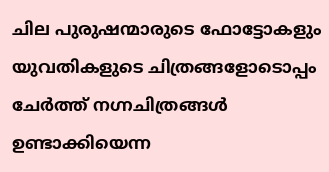ചില പുരുഷന്മാരുടെ ഫോട്ടോകളും യുവതികളുടെ ചിത്രങ്ങളോടൊപ്പം ചേർത്ത് നഗ്നചിത്രങ്ങൾ ഉണ്ടാക്കിയെന്ന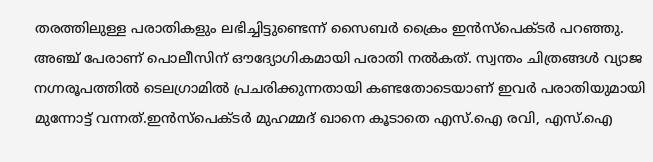തരത്തിലുള്ള പരാതികളും ലഭിച്ചിട്ടുണ്ടെന്ന് സൈബർ ക്രൈം ഇൻസ്പെക്ടർ പറഞ്ഞു. അഞ്ച് പേരാണ് പൊലീസിന് ഔദ്യോഗികമായി പരാതി നൽകത്. സ്വന്തം ചിത്രങ്ങൾ വ്യാജ നഗ്നരൂപത്തിൽ ടെലഗ്രാമിൽ പ്രചരിക്കുന്നതായി കണ്ടതോടെയാണ് ഇവർ പരാതിയുമായി മുന്നോട്ട് വന്നത്.ഇൻസ്പെക്ടർ മുഹമ്മദ് ഖാനെ കൂടാതെ എസ്.ഐ രവി, എസ്.ഐ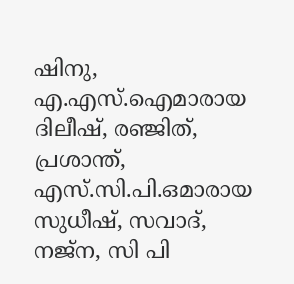ഷിനു, എ.എസ്.ഐമാരായ ദിലീഷ്, രഞ്ജിത്, പ്രശാന്ത്, എസ്.സി.പി.ഒമാരായ സുധീഷ്, സവാദ്, നജ്ന, സി പി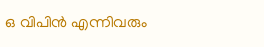ഒ വിപിൻ എന്നിവരും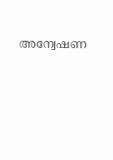അന്വേഷണ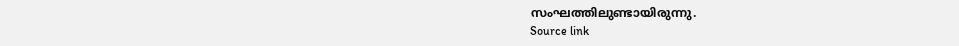സംഘത്തിലുണ്ടായിരുന്നു.
Source link